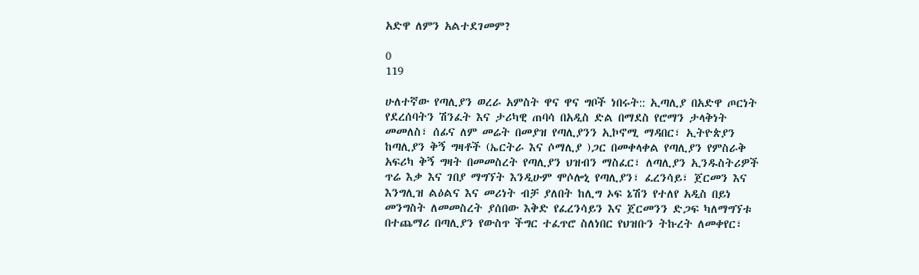አድዋ ለምን አልተደገመም?

0
119

ሁለተኛው የጣሊያን ወረራ አምስት ዋና ዋና ግቦች ነበሩት:: ኢጣሊያ በአድዋ ጦርነት የደረሰባትን ሽንፈት እና ታሪካዊ ጠባሳ በአዲስ ድል በማደስ የሮማን ታላቅነት መመለስ፣ ሰፊና ለም መሬት በመያዝ የጣሊያንን ኢኮኖሚ ማዳበር፣ ኢትዮጵያን ከጣሊያን ቅኝ ግዛቶች (ኤርትራ እና ሶማሊያ )ጋር በመቀላቀል የጣሊያን የምስራቅ አፍሪካ ቅኝ ግዛት በመመስረት የጣሊያን ህዝብን ማስፈር፣ ለጣሊያን ኢንዱስትሪዎች ጥሬ እቃ እና ገበያ ማግኘት እንዲሁም ሞሶሎኒ የጣሊያን፣ ፈረንሳይ፣ ጀርመን እና እንግሊዝ ልዕልና እና መሪነት ብቻ ያለበት ከሊግ ኦፍ ኔሽን የተለየ አዲስ በይነ መንግስት ለመመስረት ያሰበው እቅድ የፈረንሳይን እና ጀርመንን ድጋፍ ካለማግኘቱ በተጨማሪ በጣሊያን የውስጥ ችግር ተፈጥሮ ስለነበር የህዝቡን ትኩረት ለመቀየር፣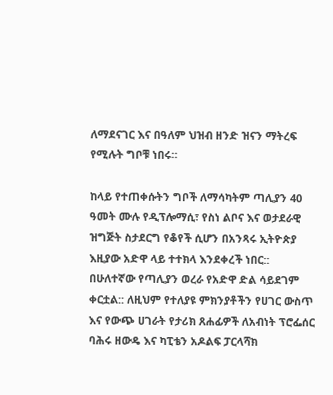ለማደናገር እና በዓለም ህዝብ ዘንድ ዝናን ማትረፍ የሚሉት ግቦቹ ነበሩ።

ከላይ የተጠቀሱትን ግቦች ለማሳካትም ጣሊያን 40 ዓመት ሙሉ የዲፕሎማሲ፣ የስነ ልቦና እና ወታደራዊ ዝግጅት ስታደርግ የቆየች ሲሆን በአንጻሩ ኢትዮጵያ እዚያው አድዋ ላይ ተተክላ እንደቀረች ነበር:: በሁለተኛው የጣሊያን ወረራ የአድዋ ድል ሳይደገም ቀርቷል:: ለዚህም የተለያዩ ምክንያቶችን የሀገር ውስጥ እና የውጭ ሀገራት የታሪክ ጸሐፊዎች ለአብነት ፕሮፌሰር ባሕሩ ዘውዴ እና ካፒቴን አዶልፍ ፓርላሻክ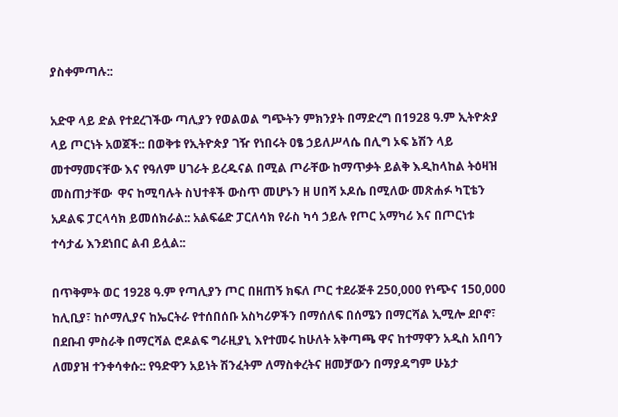ያስቀምጣሉ::

አድዋ ላይ ድል የተደረገችው ጣሊያን የወልወል ግጭትን ምክንያት በማድረግ በ1928 ዓ.ም ኢትዮጵያ ላይ ጦርነት አወጀች:: በወቅቱ የኢትዮጵያ ገዥ የነበሩት ዐፄ ኃይለሥላሴ በሊግ ኦፍ ኔሽን ላይ መተማመናቸው እና የዓለም ሀገራት ይረዱናል በሚል ጦራቸው ከማጥቃት ይልቅ እዲከላከል ትዕዛዝ መስጠታቸው  ዋና ከሚባሉት ስህተቶች ውስጥ መሆኑን ዘ ሀበሻ ኦዶሴ በሚለው መጽሐፉ ካፒቴን አዶልፍ ፓርላሳክ ይመሰክራል:: አልፍሬድ ፓርለሳክ የራስ ካሳ ኃይሉ የጦር አማካሪ እና በጦርነቱ ተሳታፊ እንደነበር ልብ ይሏል::

በጥቅምት ወር 1928 ዓ.ም የጣሊያን ጦር በዘጠኝ ክፍለ ጦር ተደራጅቶ 250,000 የነጭና 150,000 ከሊቢያ፣ ከሶማሊያና ከኤርትራ የተሰበሰቡ አስካሪዎችን በማሰለፍ በሰሜን በማርሻል ኢሚሎ ደቦኖ፣ በደቡብ ምስራቅ በማርሻል ሮዶልፍ ግራዚያኒ እየተመሩ ከሁለት አቅጣጫ ዋና ከተማዋን አዲስ አበባን ለመያዝ ተንቀሳቀሱ:: የዓድዋን አይነት ሽንፈትም ለማስቀረትና ዘመቻውን በማያዳግም ሁኔታ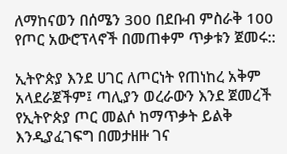ለማከናወን በሰሜን 300 በደቡብ ምስራቅ 100 የጦር አውሮፕላኖች በመጠቀም ጥቃቱን ጀመሩ::

ኢትዮጵያ እንደ ሀገር ለጦርነት የጠነከረ አቅም አላደራጀችም፤ ጣሊያን ወረራውን እንደ ጀመረች የኢትዮጵያ ጦር መልሶ ከማጥቃት ይልቅ እንዲያፈገፍግ በመታዘዙ ገና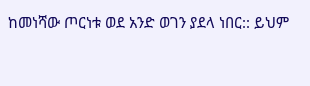ከመነሻው ጦርነቱ ወደ አንድ ወገን ያደላ ነበር:: ይህም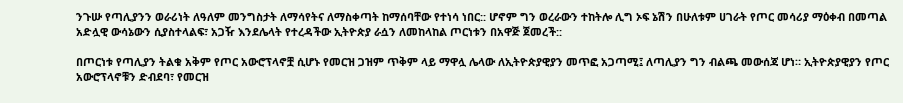ንጉሡ የጣሊያንን ወራሪነት ለዓለም መንግስታት ለማሳየትና ለማስቀጣት ከማሰባቸው የተነሳ ነበር:: ሆኖም ግን ወረራውን ተከትሎ ሊግ ኦፍ ኔሽን በሁለቱም ሀገራት የጦር መሳሪያ ማዕቀብ በመጣል አድሏዊ ውሳኔውን ሲያስተላልፍ፣ አጋዥ እንደሌላት የተረዳችው ኢትዮጵያ ራሷን ለመከላከል ጦርነቱን በአዋጅ ጀመረች::

በጦርነቱ የጣሊያን ትልቁ አቅም የጦር አውሮፕላኖቿ ሲሆኑ የመርዝ ጋዝም ጥቅም ላይ ማዋሏ ሌላው ለኢትዮጵያዊያን መጥፎ አጋጣሚ፤ ለጣሊያን ግን ብልጫ መውሰጃ ሆነ። ኢትዮጵያዊያን የጦር አውሮፕላኖቹን ድብደባ፣ የመርዝ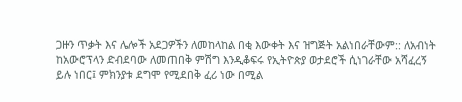ጋዙን ጥቃት እና ሌሎች አደጋዎችን ለመከላከል በቂ እውቀት እና ዝግጅት አልነበራቸውም:: ለአብነት ከአውሮፕላን ድብደባው ለመጠበቅ ምሽግ እንዲቆፍሩ የኢትዮጵያ ወታደሮች ሲነገራቸው አሻፈረኝ ይሉ ነበር፤ ምክንያቱ ደግሞ የሚደበቅ ፈሪ ነው በሚል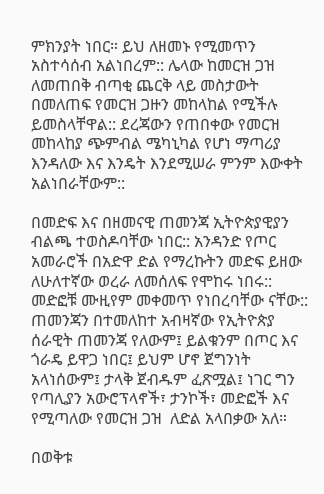ምክንያት ነበር። ይህ ለዘመኑ የሚመጥን አስተሳሰብ አልነበረም:: ሌላው ከመርዝ ጋዝ ለመጠበቅ ብጣቂ ጨርቅ ላይ መስታውት በመለጠፍ የመርዝ ጋዙን መከላከል የሚችሉ ይመስላቸዋል:: ደረጃውን የጠበቀው የመርዝ መከላከያ ጭምብል ሜካኒካል የሆነ ማጣሪያ እንዳለው እና እንዴት እንደሚሠራ ምንም እውቀት አልነበራቸውም::

በመድፍ እና በዘመናዊ ጠመንጃ ኢትዮጵያዊያን ብልጫ ተወስዶባቸው ነበር:: አንዳንድ የጦር አመራሮች በአድዋ ድል የማረኩትን መድፍ ይዘው ለሁለተኛው ወረራ ለመሰለፍ የሞከሩ ነበሩ:: መድፎቹ ሙዚየም መቀመጥ የነበረባቸው ናቸው:: ጠመንጃን በተመለከተ አብዛኛው የኢትዮጵያ ሰራዊት ጠመንጃ የለውም፤ ይልቁንም በጦር እና ጎራዴ ይዋጋ ነበር፤ ይህም ሆኖ ጀግንነት አላነሰውም፤ ታላቅ ጀብዱም ፈጽሟል፤ ነገር ግን የጣሊያን አውሮፕላኖች፣ ታንኮች፣ መድፎች እና የሚጣለው የመርዝ ጋዝ  ለድል አላበቃው አለ።

በወቅቱ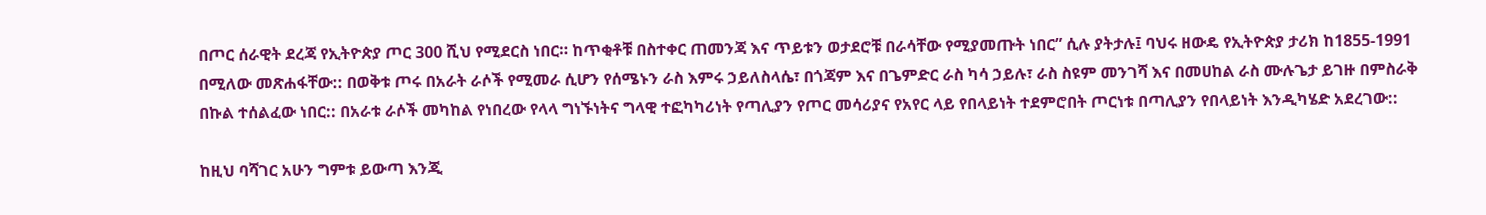በጦር ሰራዊት ደረጃ የኢትዮጵያ ጦር 300 ሺህ የሚደርስ ነበር። ከጥቂቶቹ በስተቀር ጠመንጃ እና ጥይቱን ወታደሮቹ በራሳቸው የሚያመጡት ነበር” ሲሉ ያትታሉ፤ ባህሩ ዘውዴ የኢትዮጵያ ታሪክ ከ1855-1991 በሚለው መጽሐፋቸው:: በወቅቱ ጦሩ በአራት ራሶች የሚመራ ሲሆን የሰሜኑን ራስ እምሩ ኃይለስላሴ፣ በጎጃም እና በጌምድር ራስ ካሳ ኃይሉ፣ ራስ ስዩም መንገሻ እና በመሀከል ራስ ሙሉጌታ ይገዙ በምስራቅ በኩል ተሰልፈው ነበር:: በአራቱ ራሶች መካከል የነበረው የላላ ግነኙነትና ግላዊ ተፎካካሪነት የጣሊያን የጦር መሳሪያና የአየር ላይ የበላይነት ተደምሮበት ጦርነቱ በጣሊያን የበላይነት እንዲካሄድ አደረገው::

ከዚህ ባሻገር አሁን ግምቱ ይውጣ እንጂ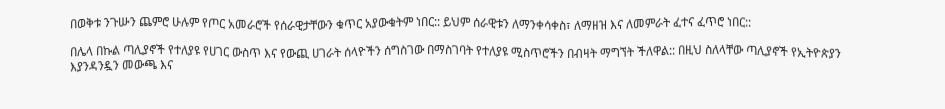በወቅቱ ንጉሡን ጨምሮ ሁሉም የጦር አመራሮች የሰራዊታቸውን ቁጥር አያውቁትም ነበር:: ይህም ሰራዊቱን ለማንቀሳቀስ፣ ለማዘዝ እና ለመምራት ፈተና ፈጥሮ ነበር::

በሌላ በኩል ጣሊያኖች የተለያዩ የሀገር ውስጥ እና የውጪ ሀገራት ሰላዮችን ሰግስገው በማስገባት የተለያዩ ሚስጥሮችን በብዛት ማግኘት ችለዋል:: በዚህ ስለላቸው ጣሊያኖች የኢትዮጵያን እያንዳንዷን መውጫ እና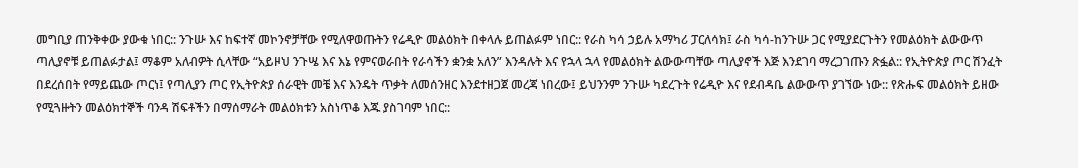መግቢያ ጠንቅቀው ያውቁ ነበር:: ንጉሡ እና ከፍተኛ መኮንኖቻቸው የሚለዋወጡትን የሬዲዮ መልዕክት በቀላሉ ይጠልፉም ነበር:: የራስ ካሳ ኃይሉ አማካሪ ፓርለሳክ፤ ራስ ካሳ-ከንጉሡ ጋር የሚያደርጉትን የመልዕክት ልውውጥ ጣሊያኖቹ ይጠልፉታል፤ ማቆም አለብዎት ሲላቸው “አይዞህ ንጉሤ እና እኔ የምናወራበት የራሳችን ቋንቋ አለን” እንዳሉት እና የኋላ ኋላ የመልዕክት ልውውጣቸው ጣሊያኖች እጅ እንደገባ ማረጋገጡን ጽፏል:: የኢትዮጵያ ጦር ሽንፈት በደረሰበት የማይጨው ጦርነ፤ የጣሊያን ጦር የኢትዮጵያ ሰራዊት መቼ እና እንዴት ጥቃት ለመሰንዘር እንደተዘጋጀ መረጃ ነበረው፤ ይህንንም ንጉሡ ካደረጉት የሬዲዮ እና የደብዳቤ ልውውጥ ያገኘው ነው:: የጽሑፍ መልዕክት ይዘው የሚጓዙትን መልዕክተኞች ባንዳ ሽፍቶችን በማሰማራት መልዕክቱን አስነጥቆ እጁ ያስገባም ነበር::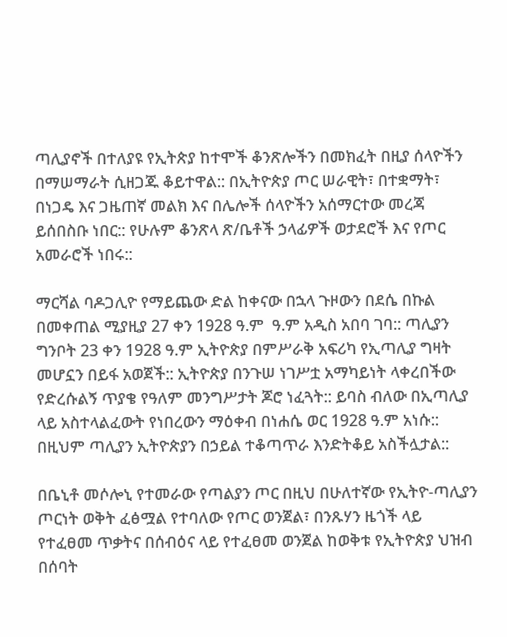ጣሊያኖች በተለያዩ የኢትጵያ ከተሞች ቆንጽሎችን በመክፈት በዚያ ሰላዮችን በማሠማራት ሲዘጋጁ ቆይተዋል:: በኢትዮጵያ ጦር ሠራዊት፣ በተቋማት፣ በነጋዴ እና ጋዜጠኛ መልክ እና በሌሎች ሰላዮችን አሰማርተው መረጃ ይሰበስቡ ነበር:: የሁሉም ቆንጽላ ጽ/ቤቶች ኃላፊዎች ወታደሮች እና የጦር አመራሮች ነበሩ::

ማርሻል ባዶጋሊዮ የማይጨው ድል ከቀናው በኋላ ጉዞውን በደሴ በኩል በመቀጠል ሚያዚያ 27 ቀን 1928 ዓ.ም  ዓ.ም አዲስ አበባ ገባ:: ጣሊያን ግንቦት 23 ቀን 1928 ዓ.ም ኢትዮጵያ በምሥራቅ አፍሪካ የኢጣሊያ ግዛት መሆኗን በይፋ አወጀች:: ኢትዮጵያ በንጉሠ ነገሥቷ አማካይነት ላቀረበችው የድረሱልኝ ጥያቄ የዓለም መንግሥታት ጆሮ ነፈጓት:: ይባስ ብለው በኢጣሊያ ላይ አስተላልፈውት የነበረውን ማዕቀብ በነሐሴ ወር 1928 ዓ.ም አነሱ:: በዚህም ጣሊያን ኢትዮጵያን በኃይል ተቆጣጥራ እንድትቆይ አስችሏታል::

በቤኒቶ መሶሎኒ የተመራው የጣልያን ጦር በዚህ በሁለተኛው የኢትዮ-ጣሊያን ጦርነት ወቅት ፈፅሟል የተባለው የጦር ወንጀል፣ በንጹሃን ዜጎች ላይ የተፈፀመ ጥቃትና በሰብዕና ላይ የተፈፀመ ወንጀል ከወቅቱ የኢትዮጵያ ህዝብ በሰባት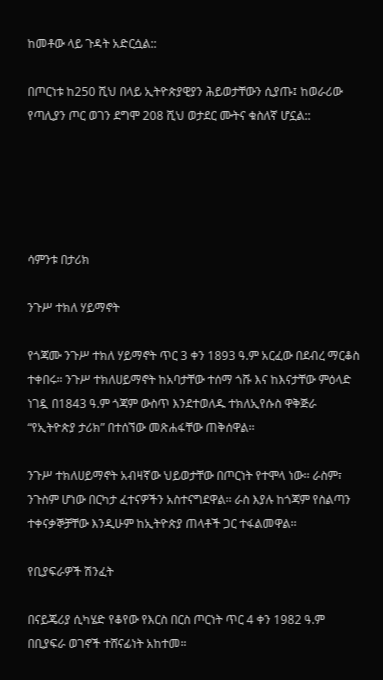ከመቶው ላይ ጉዳት አድርሷል::

በጦርነቱ ከ250 ሺህ በላይ ኢትዮጵያዊያን ሕይወታቸውን ሲያጡ፤ ከወራሪው የጣሊያን ጦር ወገን ደግሞ 208 ሺህ ወታደር ሙትና ቁስለኛ ሆኗል::





ሳምንቱ በታሪክ

ንጉሥ ተክለ ሃይማኖት

የጎጃሙ ንጉሥ ተክለ ሃይማኖት ጥር 3 ቀን 1893 ዓ.ም አርፈው በደብረ ማርቆስ ተቀበሩ። ንጉሥ ተክለሀይማኖት ከአባታቸው ተሰማ ጎሹ እና ከእናታቸው ምዕላድ ነገዷ በ1843 ዓ.ም ጎጃም ውስጥ እንደተወለዱ ተክለኢየሱስ ዋቅጅራ “የኢትዮጵያ ታሪክ” በተሰኘው መጽሐፋቸው ጠቅሰዋል፡፡

ንጉሥ ተክለሀይማኖት አብዛኛው ህይወታቸው በጦርነት የተሞላ ነው፡፡ ራስም፣ ንጉስም ሆነው በርካታ ፈተናዎችን አስተናግደዋል፡፡ ራስ እያሉ ከጎጃም የስልጣን ተቀናቃኞቻቸው እንዲሁም ከኢትዮጵያ ጠላቶች ጋር ተፋልመዋል፡፡

የቢያፍራዎች ሽንፈት

በናይጄሪያ ሲካሄድ የቆየው የእርስ በርስ ጦርነት ጥር 4 ቀን 1982 ዓ.ም በቢያፍራ ወገኖች ተሸናፊነት አከተመ።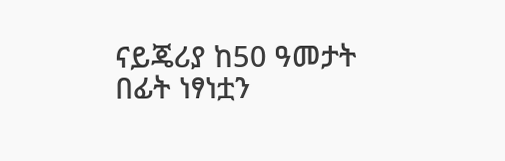ናይጄሪያ ከ50 ዓመታት በፊት ነፃነቷን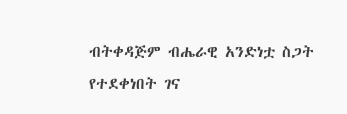ብትቀዳጅም ብሔራዊ አንድነቷ ስጋት የተደቀነበት ገና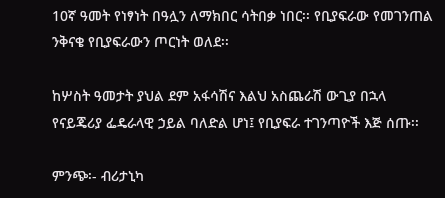10ኛ ዓመት የነፃነት በዓሏን ለማክበር ሳትበቃ ነበር፡፡ የቢያፍራው የመገንጠል ንቅናቄ የቢያፍራውን ጦርነት ወለደ፡፡

ከሦስት ዓመታት ያህል ደም አፋሳሽና እልህ አስጨራሽ ውጊያ በኋላ የናይጄሪያ ፌዴራላዊ ኃይል ባለድል ሆነ፤ የቢያፍራ ተገንጣዮች እጅ ሰጡ፡፡

ምንጭ፡- ብሪታኒካ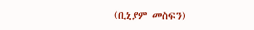(ቢኒያም መስፍን)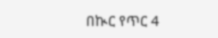በኲር የጥር 4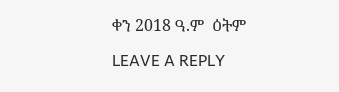ቀን 2018 ዓ.ም  ዕትም

LEAVE A REPLY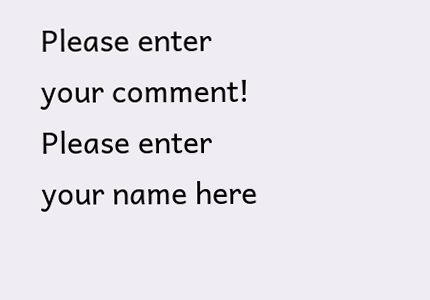Please enter your comment!
Please enter your name here